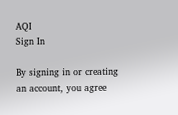AQI
Sign In

By signing in or creating an account, you agree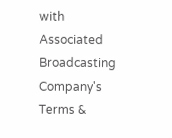with Associated Broadcasting Company's Terms &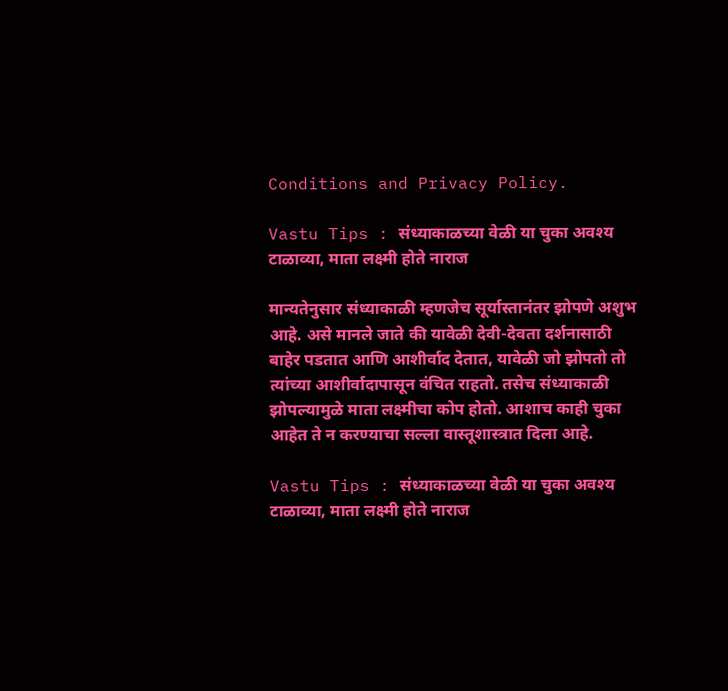Conditions and Privacy Policy.

Vastu Tips : संध्याकाळच्या वेळी या चुका अवश्य टाळाव्या, माता लक्ष्मी होते नाराज

मान्यतेनुसार संध्याकाळी म्हणजेच सूर्यास्तानंतर झोपणे अशुभ आहे. असे मानले जाते की यावेळी देवी-देवता दर्शनासाठी बाहेर पडतात आणि आशीर्वाद देतात, यावेळी जो झोपतो तो त्यांच्या आशीर्वादापासून वंचित राहतो. तसेच संध्याकाळी झोपल्यामुळे माता लक्ष्मीचा कोप होतो. आशाच काही चुका आहेत ते न करण्याचा सल्ला वास्तूशास्त्रात दिला आहे.

Vastu Tips : संध्याकाळच्या वेळी या चुका अवश्य टाळाव्या, माता लक्ष्मी होते नाराज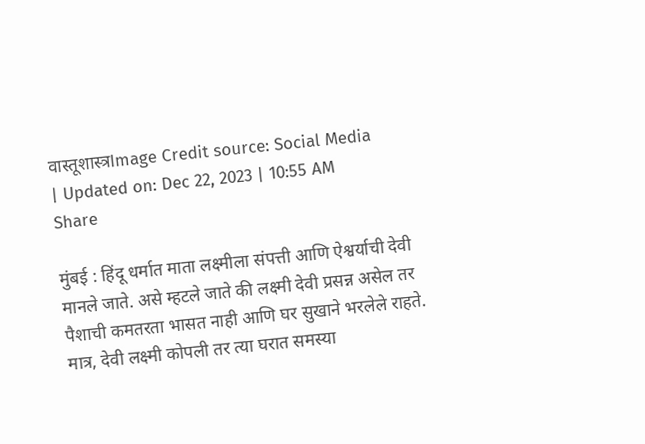वास्तूशास्त्रImage Credit source: Social Media
| Updated on: Dec 22, 2023 | 10:55 AM
Share

मुंबई : हिंदू धर्मात माता लक्ष्मीला संपत्ती आणि ऐश्वर्याची देवी मानले जाते. असे म्हटले जाते की लक्ष्मी देवी प्रसन्न असेल तर पैशाची कमतरता भासत नाही आणि घर सुखाने भरलेले राहते. मात्र, देवी लक्ष्मी कोपली तर त्या घरात समस्या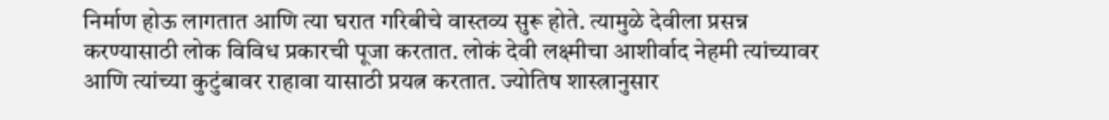निर्माण होऊ लागतात आणि त्या घरात गरिबीचे वास्तव्य सुरू होते. त्यामुळे देवीला प्रसन्न करण्यासाठी लोक विविध प्रकारची पूजा करतात. लोकं देवी लक्ष्मीचा आशीर्वाद नेहमी त्यांच्यावर आणि त्यांच्या कुटुंबावर राहावा यासाठी प्रयत्न करतात. ज्योतिष शास्त्रानुसार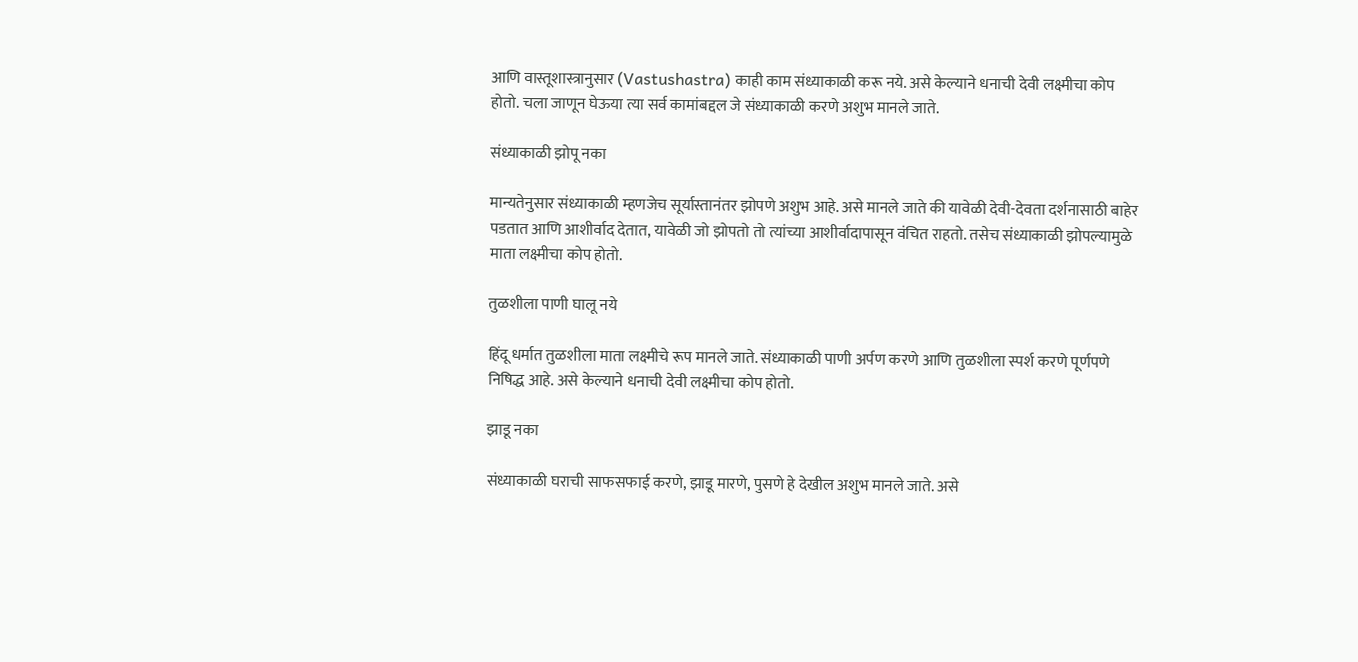आणि वास्तूशास्त्रानुसार (Vastushastra) काही काम संध्याकाळी करू नये. असे केल्याने धनाची देवी लक्ष्मीचा कोप होतो. चला जाणून घेऊया त्या सर्व कामांबद्दल जे संध्याकाळी करणे अशुभ मानले जाते.

संध्याकाळी झोपू नका

मान्यतेनुसार संध्याकाळी म्हणजेच सूर्यास्तानंतर झोपणे अशुभ आहे. असे मानले जाते की यावेळी देवी-देवता दर्शनासाठी बाहेर पडतात आणि आशीर्वाद देतात, यावेळी जो झोपतो तो त्यांच्या आशीर्वादापासून वंचित राहतो. तसेच संध्याकाळी झोपल्यामुळे माता लक्ष्मीचा कोप होतो.

तुळशीला पाणी घालू नये

हिंदू धर्मात तुळशीला माता लक्ष्मीचे रूप मानले जाते. संध्याकाळी पाणी अर्पण करणे आणि तुळशीला स्पर्श करणे पूर्णपणे निषिद्ध आहे. असे केल्याने धनाची देवी लक्ष्मीचा कोप होतो.

झाडू नका

संध्याकाळी घराची साफसफाई करणे, झाडू मारणे, पुसणे हे देखील अशुभ मानले जाते. असे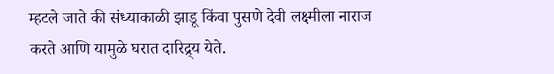म्हटले जाते की संध्याकाळी झाडू किंवा पुसणे देवी लक्ष्मीला नाराज करते आणि यामुळे घरात दारिद्र्य येते.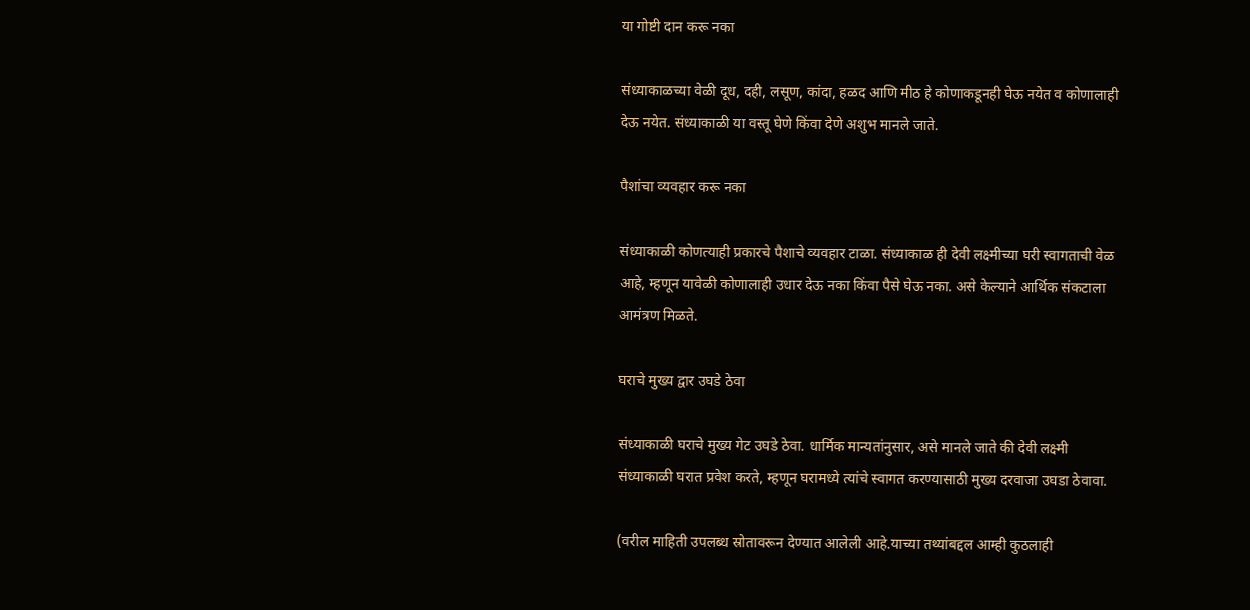या गोष्टी दान करू नका

संध्याकाळच्या वेळी दूध, दही, लसूण, कांदा, हळद आणि मीठ हे कोणाकडूनही घेऊ नयेत व कोणालाही देऊ नयेत. संध्याकाळी या वस्तू घेणे किंवा देणे अशुभ मानले जाते.

पैशांचा व्यवहार करू नका

संध्याकाळी कोणत्याही प्रकारचे पैशाचे व्यवहार टाळा. संध्याकाळ ही देवी लक्ष्मीच्या घरी स्वागताची वेळ आहे, म्हणून यावेळी कोणालाही उधार देऊ नका किंवा पैसे घेऊ नका. असे केल्याने आर्थिक संकटाला आमंत्रण मिळते.

घराचे मुख्य द्वार उघडे ठेवा

संध्याकाळी घराचे मुख्य गेट उघडे ठेवा. धार्मिक मान्यतांनुसार, असे मानले जाते की देवी लक्ष्मी संध्याकाळी घरात प्रवेश करते, म्हणून घरामध्ये त्यांचे स्वागत करण्यासाठी मुख्य दरवाजा उघडा ठेवावा.

(वरील माहिती उपलब्ध स्रोतावरून देण्यात आलेली आहे.याच्या तथ्यांबद्दल आम्ही कुठलाही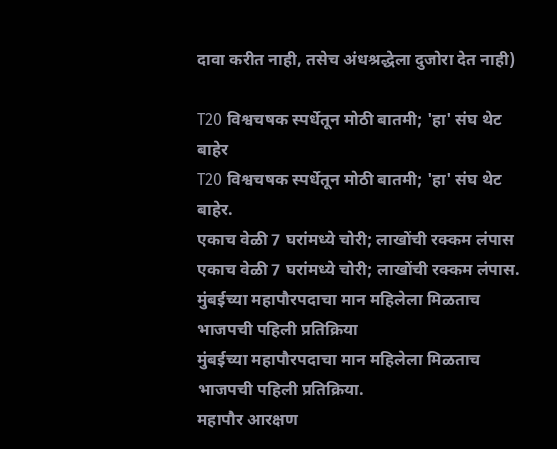दावा करीत नाही, तसेच अंधश्रद्धेला दुजोरा देत नाही)

T20 विश्वचषक स्पर्धेतून मोठी बातमी; 'हा' संघ थेट बाहेर
T20 विश्वचषक स्पर्धेतून मोठी बातमी; 'हा' संघ थेट बाहेर.
एकाच वेळी 7 घरांमध्ये चोरी; लाखोंची रक्कम लंपास
एकाच वेळी 7 घरांमध्ये चोरी; लाखोंची रक्कम लंपास.
मुंबईच्या महापौरपदाचा मान महिलेला मिळताच भाजपची पहिली प्रतिक्रिया
मुंबईच्या महापौरपदाचा मान महिलेला मिळताच भाजपची पहिली प्रतिक्रिया.
महापौर आरक्षण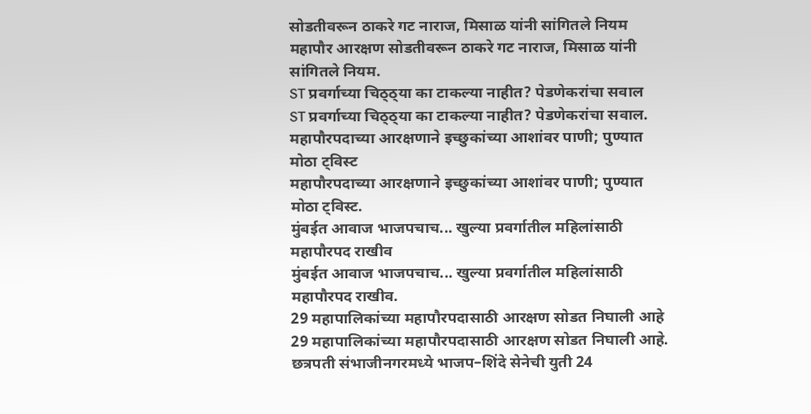सोडतीवरून ठाकरे गट नाराज, मिसाळ यांनी सांगितले नियम
महापौर आरक्षण सोडतीवरून ठाकरे गट नाराज, मिसाळ यांनी सांगितले नियम.
ST प्रवर्गाच्या चिठ्ठ्या का टाकल्या नाहीत? पेडणेकरांचा सवाल
ST प्रवर्गाच्या चिठ्ठ्या का टाकल्या नाहीत? पेडणेकरांचा सवाल.
महापौरपदाच्या आरक्षणाने इच्छुकांच्या आशांवर पाणी; पुण्यात मोठा ट्विस्ट
महापौरपदाच्या आरक्षणाने इच्छुकांच्या आशांवर पाणी; पुण्यात मोठा ट्विस्ट.
मुंबईत आवाज भाजपचाच... खुल्या प्रवर्गातील महिलांसाठी महापौरपद राखीव
मुंबईत आवाज भाजपचाच... खुल्या प्रवर्गातील महिलांसाठी महापौरपद राखीव.
29 महापालिकांच्या महापौरपदासाठी आरक्षण सोडत निघाली आहे
29 महापालिकांच्या महापौरपदासाठी आरक्षण सोडत निघाली आहे.
छत्रपती संभाजीनगरमध्ये भाजप–शिंदे सेनेची युती 24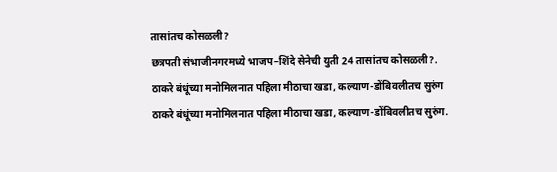तासांतच कोसळली?
छत्रपती संभाजीनगरमध्ये भाजप–शिंदे सेनेची युती 24 तासांतच कोसळली?.
ठाकरे बंधूंच्या मनोमिलनात पहिला मीठाचा खडा, कल्याण-डोंबिवलीतच सुरुंग
ठाकरे बंधूंच्या मनोमिलनात पहिला मीठाचा खडा, कल्याण-डोंबिवलीतच सुरुंग.